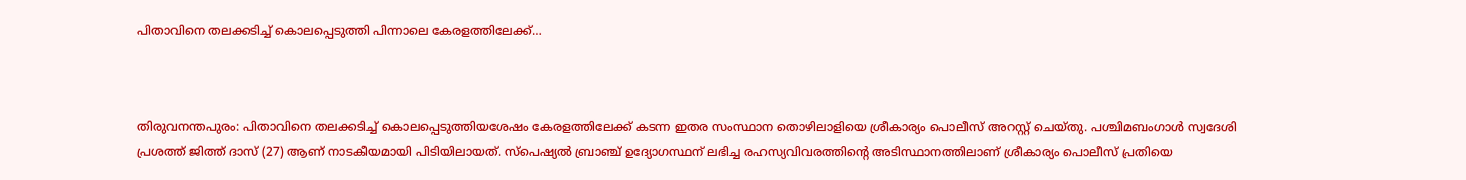പിതാവിനെ തലക്കടിച്ച് കൊലപ്പെടുത്തി പിന്നാലെ കേരളത്തിലേക്ക്…



തിരുവനന്തപുരം: പിതാവിനെ തലക്കടിച്ച് കൊലപ്പെടുത്തിയശേഷം കേരളത്തിലേക്ക് കടന്ന ഇതര സംസ്ഥാന തൊഴിലാളിയെ ശ്രീകാര്യം പൊലീസ് അറസ്റ്റ് ചെയ്തു. പശ്ചിമബംഗാൾ സ്വദേശി പ്രശത്ത് ജിത്ത് ദാസ് (27) ആണ് നാടകീയമായി പിടിയിലായത്. സ്പെഷ്യൽ ബ്രാഞ്ച് ഉദ്യോഗസ്ഥന് ലഭിച്ച രഹസ്യവിവരത്തിന്റെ അടിസ്ഥാനത്തിലാണ് ശ്രീകാര്യം പൊലീസ് പ്രതിയെ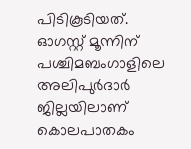പിടികൂടിയത്. ഓഗസ്റ്റ് മൂന്നിന് പശ്ചിമബംഗാളിലെ അലിപുർദാർ ജില്ലയിലാണ് കൊലപാതകം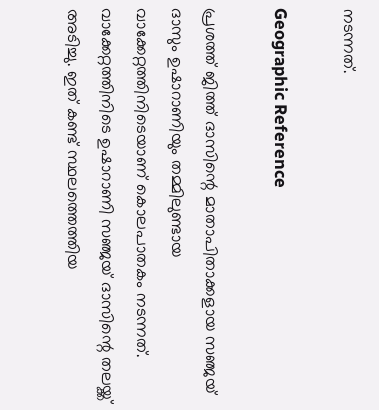നടന്നത്.

Geographic Reference

പ്രശത്ത് ജിത്ത് ദാസിന്റെ മാതാപിതാക്കളായ സഞ്ജയ് ദാസും ഉഷാറാണിയും തമ്മിലുണ്ടായ വാക്കേറ്റത്തിനിടെയാണ് കൊലപാതകം നടന്നത്. വാക്കേറ്റത്തിനിടെ ഉഷാറാണി സഞ്ജയ് ദാസിന്റെ തലയ്ക്ക് അടിച്ചു. ഇത് കണ്ട് സ്ഥലത്തെത്തിയ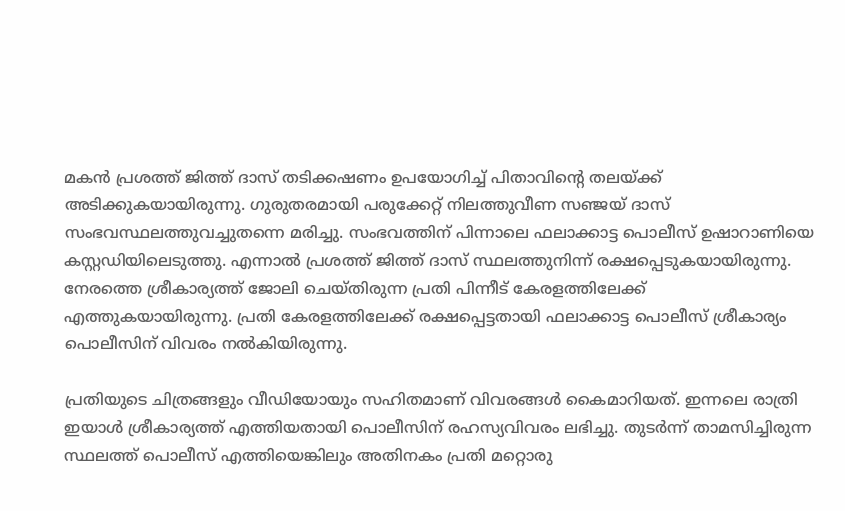മകൻ പ്രശത്ത് ജിത്ത് ദാസ് തടിക്കഷണം ഉപയോഗിച്ച് പിതാവിന്റെ തലയ്ക്ക് അടിക്കുകയായിരുന്നു. ഗുരുതരമായി പരുക്കേറ്റ് നിലത്തുവീണ സഞ്ജയ് ദാസ് സംഭവസ്ഥലത്തുവച്ചുതന്നെ മരിച്ചു. സംഭവത്തിന് പിന്നാലെ ഫലാക്കാട്ട പൊലീസ് ഉഷാറാണിയെ കസ്റ്റഡിയിലെടുത്തു. എന്നാൽ പ്രശത്ത് ജിത്ത് ദാസ് സ്ഥലത്തുനിന്ന് രക്ഷപ്പെടുകയായിരുന്നു. നേരത്തെ ശ്രീകാര്യത്ത് ജോലി ചെയ്തിരുന്ന പ്രതി പിന്നീട് കേരളത്തിലേക്ക് എത്തുകയായിരുന്നു. പ്രതി കേരളത്തിലേക്ക് രക്ഷപ്പെട്ടതായി ഫലാക്കാട്ട പൊലീസ് ശ്രീകാര്യം പൊലീസിന് വിവരം നൽകിയിരുന്നു.

പ്രതിയുടെ ചിത്രങ്ങളും വീഡിയോയും സഹിതമാണ് വിവരങ്ങൾ കൈമാറിയത്. ഇന്നലെ രാത്രി ഇയാൾ ശ്രീകാര്യത്ത് എത്തിയതായി പൊലീസിന് രഹസ്യവിവരം ലഭിച്ചു. തുടർന്ന് താമസിച്ചിരുന്ന സ്ഥലത്ത് പൊലീസ് എത്തിയെങ്കിലും അതിനകം പ്രതി മറ്റൊരു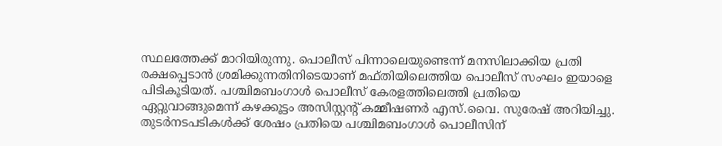സ്ഥലത്തേക്ക് മാറിയിരുന്നു. പൊലീസ് പിന്നാലെയുണ്ടെന്ന് മനസിലാക്കിയ പ്രതി രക്ഷപ്പെടാൻ ശ്രമിക്കുന്നതിനിടെയാണ് മഫ്തിയിലെത്തിയ പൊലീസ് സംഘം ഇയാളെ പിടികൂടിയത്. പശ്ചിമബംഗാൾ പൊലീസ് കേരളത്തിലെത്തി പ്രതിയെ ഏറ്റുവാങ്ങുമെന്ന് കഴക്കൂട്ടം അസിസ്റ്റന്റ് കമ്മീഷണർ എസ്.വൈ. സുരേഷ് അറിയിച്ചു. തുടർനടപടികൾക്ക് ശേഷം പ്രതിയെ പശ്ചിമബംഗാൾ പൊലീസിന്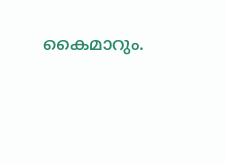കൈമാറും.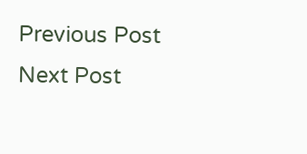Previous Post Next Post